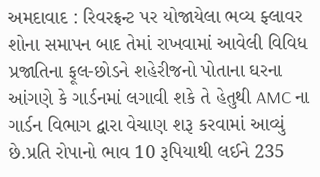અમદાવાદ : રિવરફ્રન્ટ પર યોજાયેલા ભવ્ય ફ્લાવર શોના સમાપન બાદ તેમાં રાખવામાં આવેલી વિવિધ પ્રજાતિના ફૂલ-છોડને શહેરીજનો પોતાના ઘરના આંગણે કે ગાર્ડનમાં લગાવી શકે તે હેતુથી AMC ના ગાર્ડન વિભાગ દ્વારા વેચાણ શરૂ કરવામાં આવ્યું છે.પ્રતિ રોપાનો ભાવ 10 રૂપિયાથી લઈને 235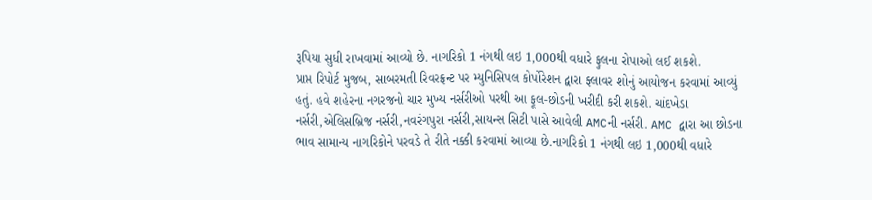રૂપિયા સુધી રાખવામાં આવ્યો છે. નાગરિકો 1 નંગથી લઇ 1,000થી વધારે ફુલના રોપાઓ લઈ શકશે.
પ્રાપ્ત રિપોર્ટ મુજબ, સાબરમતી રિવરફ્રન્ટ પર મ્યુનિસિપલ કોર્પોરેશન દ્વારા ફ્લાવર શોનું આયોજન કરવામાં આવ્યું હતું. હવે શહેરના નગરજનો ચાર મુખ્ય નર્સરીઓ પરથી આ ફૂલ-છોડની ખરીદી કરી શકશે. ચાંદખેડા નર્સરી,એલિસબ્રિજ નર્સરી,નવરંગપુરા નર્સરી,સાયન્સ સિટી પાસે આવેલી AMCની નર્સરી. AMC દ્વારા આ છોડના ભાવ સામાન્ય નાગરિકોને પરવડે તે રીતે નક્કી કરવામાં આવ્યા છે.નાગરિકો 1 નંગથી લઇ 1,000થી વધારે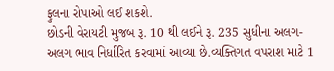ફુલના રોપાઓ લઈ શકશે.
છોડની વેરાયટી મુજબ રૂ. 10 થી લઈને રૂ. 235 સુધીના અલગ-અલગ ભાવ નિર્ધારિત કરવામાં આવ્યા છે.વ્યક્તિગત વપરાશ માટે 1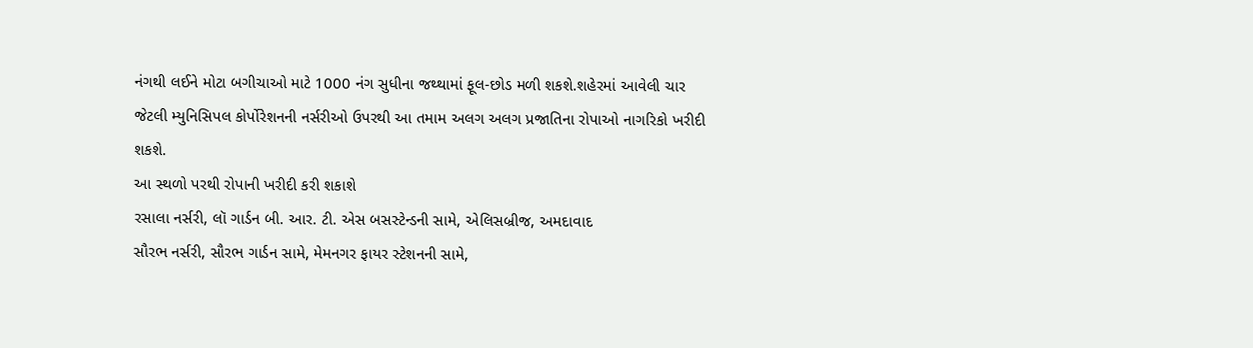નંગથી લઈને મોટા બગીચાઓ માટે 1000 નંગ સુધીના જથ્થામાં ફૂલ-છોડ મળી શકશે.શહેરમાં આવેલી ચાર જેટલી મ્યુનિસિપલ કોર્પોરેશનની નર્સરીઓ ઉપરથી આ તમામ અલગ અલગ પ્રજાતિના રોપાઓ નાગરિકો ખરીદી શકશે.
આ સ્થળો પરથી રોપાની ખરીદી કરી શકાશે
રસાલા નર્સરી, લૉ ગાર્ડન બી. આર. ટી. એસ બસસ્ટેન્ડની સામે, એલિસબ્રીજ, અમદાવાદ
સૌરભ નર્સરી, સૌરભ ગાર્ડન સામે, મેમનગર ફાયર સ્ટેશનની સામે,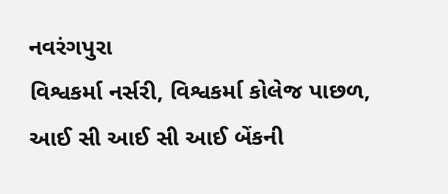નવરંગપુરા
વિશ્વકર્મા નર્સરી, વિશ્વકર્મા કોલેજ પાછળ, આઈ સી આઈ સી આઈ બેંકની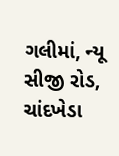ગલીમાં, ન્યૂ સીજી રોડ, ચાંદખેડા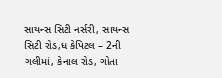સાયન્સ સિટી નર્સરી, સાયન્સ સિટી રોડ,ધ કેપિટલ – 2ની ગલીમાં, કેનાલ રોડ, ગોતા